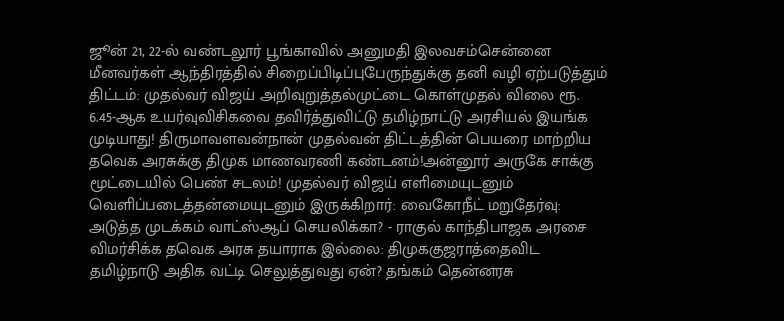ஜூன் 21, 22-ல் வண்டலூர் பூங்காவில் அனுமதி இலவசம்சென்னை மீனவர்கள் ஆந்திரத்தில் சிறைப்பிடிப்புபேருந்துக்கு தனி வழி ஏற்படுத்தும் திட்டம்: முதல்வர் விஜய் அறிவுறுத்தல்முட்டை கொள்முதல் விலை ரூ. 6.45-ஆக உயர்வுவிசிகவை தவிர்த்துவிட்டு தமிழ்நாட்டு அரசியல் இயங்க முடியாது! திருமாவளவன்நான் முதல்வன் திட்டத்தின் பெயரை மாற்றிய தவெக அரசுக்கு திமுக மாணவரணி கண்டனம்!அன்னூர் அருகே சாக்கு மூட்டையில் பெண் சடலம்! முதல்வர் விஜய் எளிமையுடனும் வெளிப்படைத்தன்மையுடனும் இருக்கிறார்: வைகோநீட் மறுதேர்வு: அடுத்த முடக்கம் வாட்ஸ்ஆப் செயலிக்கா? - ராகுல் காந்திபாஜக அரசை விமர்சிக்க தவெக அரசு தயாராக இல்லை: திமுககுஜராத்தைவிட தமிழ்நாடு அதிக வட்டி செலுத்துவது ஏன்? தங்கம் தென்னரசு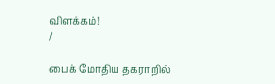விளக்கம்!
/

பைக் மோதிய தகராறில்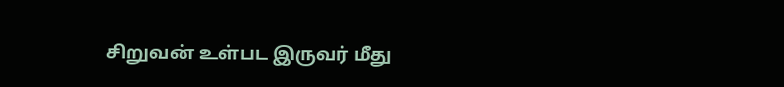சிறுவன் உள்பட இருவர் மீது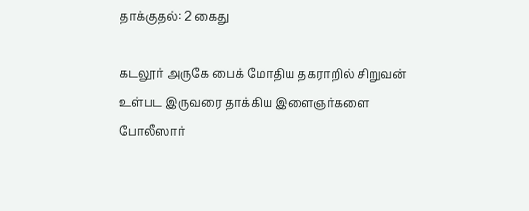தாக்குதல்: 2 கைது

கடலூர் அருகே பைக் மோதிய தகராறில் சிறுவன் உள்பட இருவரை தாக்கிய இளைஞர்களை போலீஸார்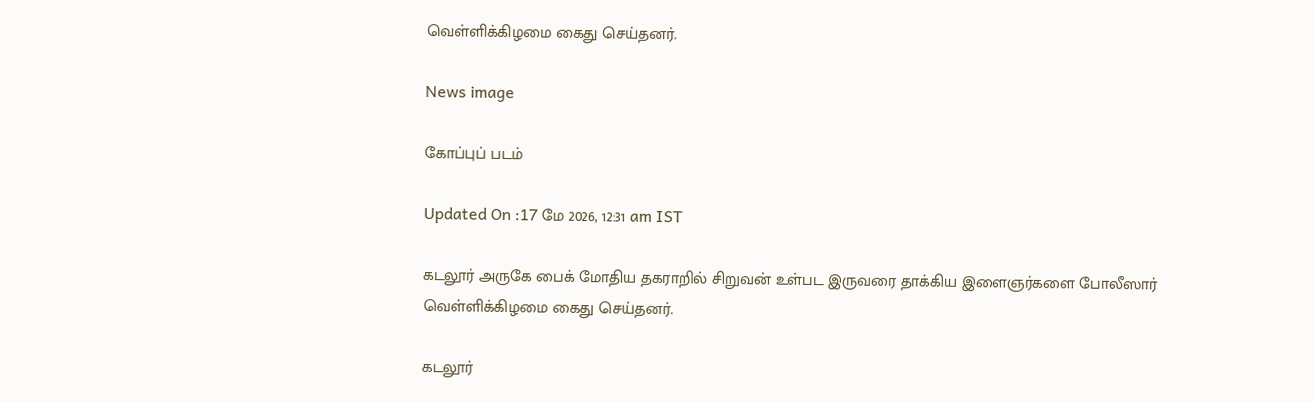வெள்ளிக்கிழமை கைது செய்தனர்.

News image

கோப்புப் படம்

Updated On :17 மே 2026, 12:31 am IST

கடலூர் அருகே பைக் மோதிய தகராறில் சிறுவன் உள்பட இருவரை தாக்கிய இளைஞர்களை போலீஸார் வெள்ளிக்கிழமை கைது செய்தனர்.

கடலூர்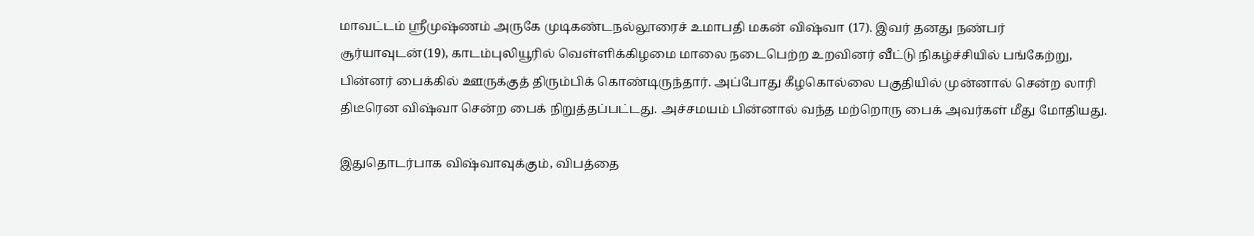மாவட்டம் ஸ்ரீமுஷ்ணம் அருகே முடிகண்டநல்லூரைச் உமாபதி மகன் விஷ்வா (17). இவர் தனது நண்பர் சூர்யாவுடன்(19), காடம்புலியூரில் வெள்ளிக்கிழமை மாலை நடைபெற்ற உறவினர் வீட்டு நிகழ்ச்சியில் பங்கேற்று, பின்னர் பைக்கில் ஊருக்குத் திரும்பிக் கொண்டிருந்தார். அப்போது கீழகொல்லை பகுதியில் முன்னால் சென்ற லாரி திடீரென விஷ்வா சென்ற பைக் நிறுத்தப்பட்டது. அச்சமயம் பின்னால் வந்த மற்றொரு பைக் அவர்கள் மீது மோதியது.

இதுதொடர்பாக விஷ்வாவுக்கும், விபத்தை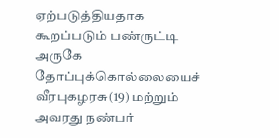ஏற்படுத்தியதாக கூறப்படும் பண்ருட்டி அருகே தோப்புக்கொல்லையைச் வீரபுகழரசு(19) மற்றும் அவரது நண்பர்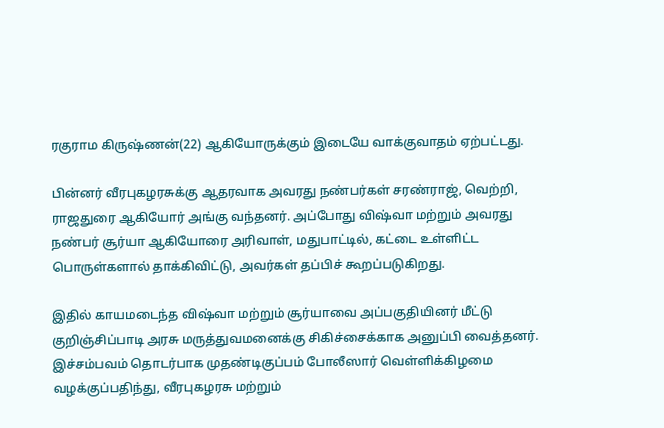ரகுராம கிருஷ்ணன்(22) ஆகியோருக்கும் இடையே வாக்குவாதம் ஏற்பட்டது.

பின்னர் வீரபுகழரசுக்கு ஆதரவாக அவரது நண்பர்கள் சரண்ராஜ், வெற்றி, ராஜதுரை ஆகியோர் அங்கு வந்தனர். அப்போது விஷ்வா மற்றும் அவரது நண்பர் சூர்யா ஆகியோரை அரிவாள், மதுபாட்டில், கட்டை உள்ளிட்ட பொருள்களால் தாக்கிவிட்டு, அவர்கள் தப்பிச் கூறப்படுகிறது.

இதில் காயமடைந்த விஷ்வா மற்றும் சூர்யாவை அப்பகுதியினர் மீட்டு குறிஞ்சிப்பாடி அரசு மருத்துவமனைக்கு சிகிச்சைக்காக அனுப்பி வைத்தனர். இச்சம்பவம் தொடர்பாக முதண்டிகுப்பம் போலீஸார் வெள்ளிக்கிழமை வழக்குப்பதிந்து, வீரபுகழரசு மற்றும்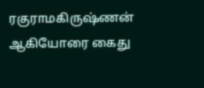ரகுராமகிருஷ்ணன் ஆகியோரை கைது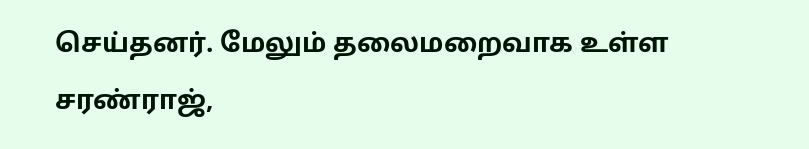செய்தனர். மேலும் தலைமறைவாக உள்ள சரண்ராஜ்,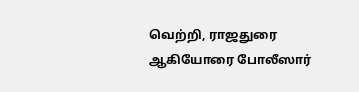வெற்றி, ராஜதுரை ஆகியோரை போலீஸார்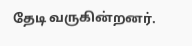தேடி வருகின்றனர்.